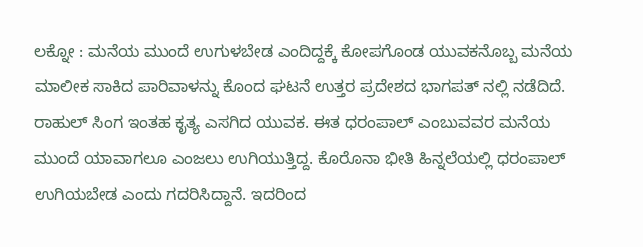ಲಕ್ನೋ : ಮನೆಯ ಮುಂದೆ ಉಗುಳಬೇಡ ಎಂದಿದ್ದಕ್ಕೆ ಕೋಪಗೊಂಡ ಯುವಕನೊಬ್ಬ ಮನೆಯ ಮಾಲೀಕ ಸಾಕಿದ ಪಾರಿವಾಳನ್ನು ಕೊಂದ ಘಟನೆ ಉತ್ತರ ಪ್ರದೇಶದ ಭಾಗಪತ್ ನಲ್ಲಿ ನಡೆದಿದೆ. ರಾಹುಲ್ ಸಿಂಗ ಇಂತಹ ಕೃತ್ಯ ಎಸಗಿದ ಯುವಕ. ಈತ ಧರಂಪಾಲ್ ಎಂಬುವವರ ಮನೆಯ ಮುಂದೆ ಯಾವಾಗಲೂ ಎಂಜಲು ಉಗಿಯುತ್ತಿದ್ದ. ಕೊರೊನಾ ಭೀತಿ ಹಿನ್ನಲೆಯಲ್ಲಿ ಧರಂಪಾಲ್ ಉಗಿಯಬೇಡ ಎಂದು ಗದರಿಸಿದ್ದಾನೆ. ಇದರಿಂದ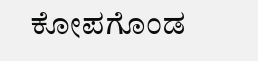ಕೋಪಗೊಂಡ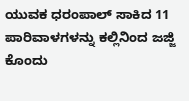ಯುವಕ ಧರಂಪಾಲ್ ಸಾಕಿದ 11 ಪಾರಿವಾಳಗಳನ್ನು ಕಲ್ಲಿನಿಂದ ಜಜ್ಜಿ ಕೊಂದು